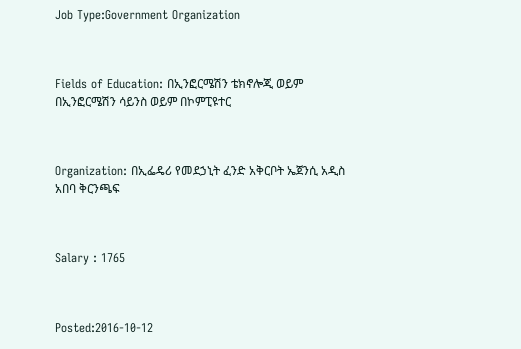Job Type:Government Organization



Fields of Education: በኢንፎርሜሽን ቴክኖሎጂ ወይም በኢንፎርሜሽን ሳይንስ ወይም በኮምፒዩተር



Organization: በኢፌዴሪ የመደኃኒት ፈንድ አቅርቦት ኤጀንሲ አዲስ አበባ ቅርንጫፍ



Salary : 1765



Posted:2016-10-12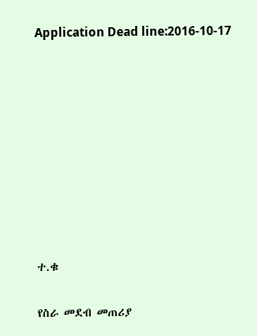Application Dead line:2016-10-17









ተ.ቁ

የስራ መደብ መጠሪያ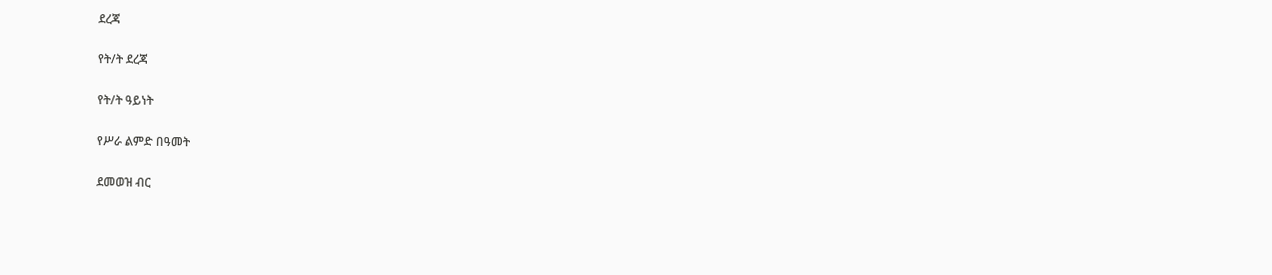ደረጃ

የት/ት ደረጃ

የት/ት ዓይነት

የሥራ ልምድ በዓመት

ደመወዝ ብር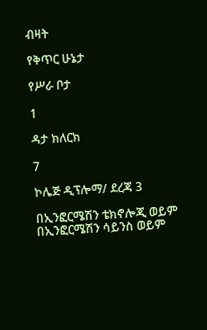ብዛት

የቅጥር ሁኔታ

የሥራ ቦታ

1

ዳታ ክለርክ

7

ኮሌጅ ዲፕሎማ/ ደረጃ 3

በኢንፎርሜሽን ቴክኖሎጂ ወይም በኢንፎርሜሽን ሳይንስ ወይም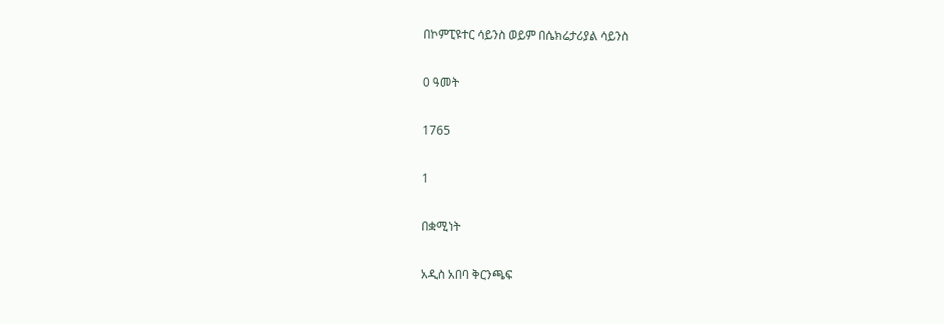በኮምፒዩተር ሳይንስ ወይም በሴክሬታሪያል ሳይንስ

0 ዓመት

1765

1

በቋሚነት

አዲስ አበባ ቅርንጫፍ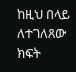ከዚህ በላይ ለተገለጸው ክፍት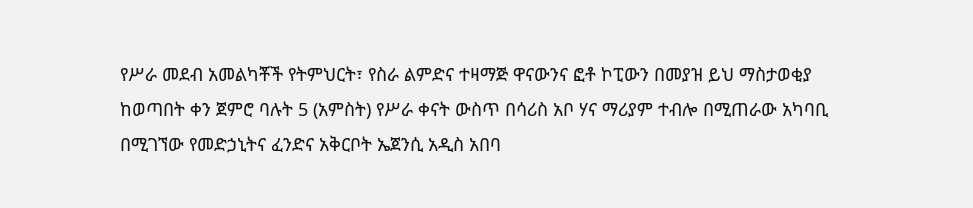የሥራ መደብ አመልካቾች የትምህርት፣ የስራ ልምድና ተዛማጅ ዋናውንና ፎቶ ኮፒውን በመያዝ ይህ ማስታወቂያ ከወጣበት ቀን ጀምሮ ባሉት 5 (አምስት) የሥራ ቀናት ውስጥ በሳሪስ አቦ ሃና ማሪያም ተብሎ በሚጠራው አካባቢ በሚገኘው የመድኃኒትና ፈንድና አቅርቦት ኤጀንሲ አዲስ አበባ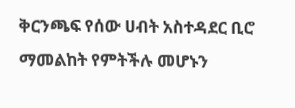ቅርንጫፍ የሰው ሀብት አስተዳደር ቢሮ ማመልከት የምትችሉ መሆኑን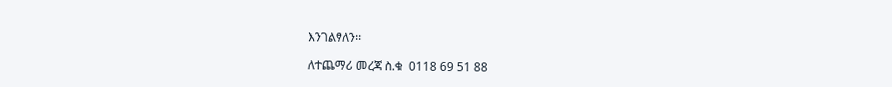እንገልፃለን፡፡

ለተጨማሪ መረጃ ስ.ቁ  0118 69 51 88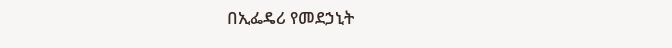በኢፌዴሪ የመደኃኒት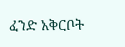ፈንድ አቅርቦት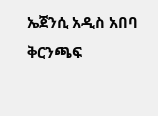ኤጀንሲ አዲስ አበባ ቅርንጫፍ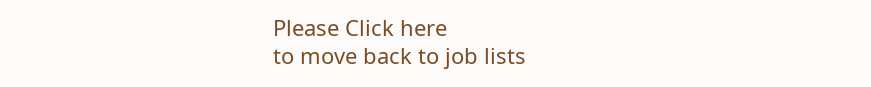Please Click here
to move back to job lists